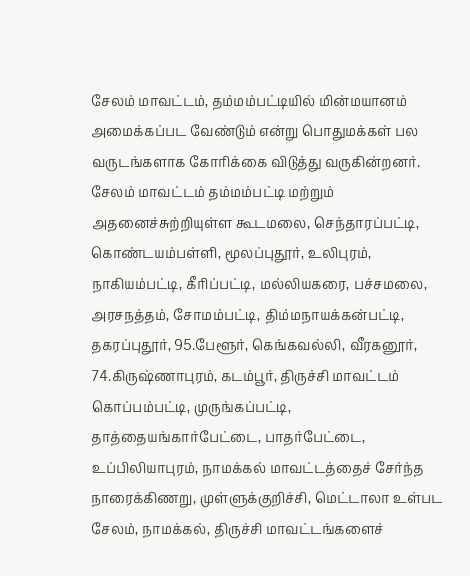சேலம் மாவட்டம், தம்மம்பட்டியில் மின்மயானம் அமைக்கப்பட வேண்டும் என்று பொதுமக்கள் பல வருடங்களாக கோரிக்கை விடுத்து வருகின்றனர்.
சேலம் மாவட்டம் தம்மம்பட்டி மற்றும் அதனைச்சுற்றியுள்ள கூடமலை, செந்தாரப்பட்டி, கொண்டயம்பள்ளி, மூலப்புதூர், உலிபுரம், நாகியம்பட்டி, கீரிப்பட்டி, மல்லியகரை, பச்சமலை, அரசநத்தம், சோமம்பட்டி, திம்மநாயக்கன்பட்டி, தகரப்புதூர், 95.பேளூர், கெங்கவல்லி, வீரகனூர், 74.கிருஷ்ணாபுரம், கடம்பூர், திருச்சி மாவட்டம் கொப்பம்பட்டி, முருங்கப்பட்டி, தாத்தையங்கார்பேட்டை, பாதர்பேட்டை, உப்பிலியாபுரம், நாமக்கல் மாவட்டத்தைச் சேர்ந்த நாரைக்கிணறு, முள்ளுக்குறிச்சி, மெட்டாலா உள்பட சேலம், நாமக்கல், திருச்சி மாவட்டங்களைச்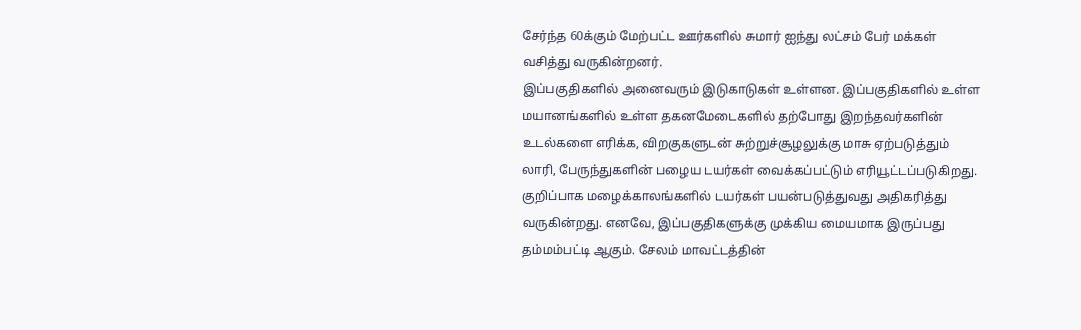சேர்ந்த 60க்கும் மேற்பட்ட ஊர்களில் சுமார் ஐந்து லட்சம் பேர் மக்கள் வசித்து வருகின்றனர்.
இப்பகுதிகளில் அனைவரும் இடுகாடுகள் உள்ளன. இப்பகுதிகளில் உள்ள மயானங்களில் உள்ள தகனமேடைகளில் தற்போது இறந்தவர்களின் உடல்களை எரிக்க, விறகுகளுடன் சுற்றுச்சூழலுக்கு மாசு ஏற்படுத்தும் லாரி, பேருந்துகளின் பழைய டயர்கள் வைக்கப்பட்டும் எரியூட்டப்படுகிறது. குறிப்பாக மழைக்காலங்களில் டயர்கள் பயன்படுத்துவது அதிகரித்து வருகின்றது. எனவே, இப்பகுதிகளுக்கு முக்கிய மையமாக இருப்பது தம்மம்பட்டி ஆகும். சேலம் மாவட்டத்தின்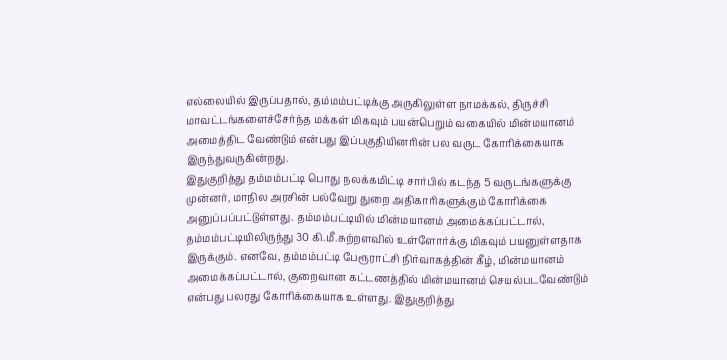எல்லையில் இருப்பதால், தம்மம்பட்டிக்கு அருகிலுள்ள நாமக்கல், திருச்சி மாவட்டங்களைச்சேர்ந்த மக்கள் மிகவும் பயன்பெறும் வகையில் மின்மயானம் அமைத்திட வேண்டும் என்பது இப்பகுதியினரின் பல வருட கோரிக்கையாக இருந்துவருகின்றது.
இதுகுறித்து தம்மம்பட்டி பொது நலக்கமிட்டி சார்பில் கடந்த 5 வருடங்களுக்கு முன்னர், மாநில அரசின் பல்வேறு துறை அதிகாரிகளுக்கும் கோரிக்கை அனுப்பப்பட்டுள்ளது. தம்மம்பட்டியில் மின்மயானம் அமைக்கப்பட்டால், தம்மம்பட்டியிலிருந்து 30 கி.மீ.சுற்றளவில் உள்ளோர்க்கு மிகவும் பயனுள்ளதாக இருக்கும். எனவே, தம்மம்பட்டி பேரூராட்சி நிர்வாகத்தின் கீழ், மின்மயானம் அமைக்கப்பட்டால், குறைவான கட்டணத்தில் மின்மயானம் செயல்படவேண்டும் என்பது பலரது கோரிக்கையாக உள்ளது. இதுகுறித்து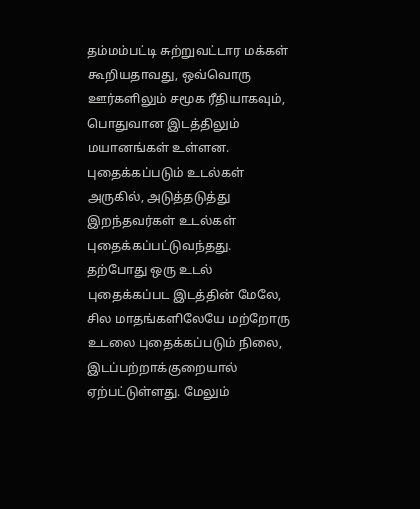தம்மம்பட்டி சுற்றுவட்டார மக்கள் கூறியதாவது, ஒவ்வொரு ஊர்களிலும் சமூக ரீதியாகவும், பொதுவான இடத்திலும் மயானங்கள் உள்ளன. புதைக்கப்படும் உடல்கள் அருகில், அடுத்தடுத்து இறந்தவர்கள் உடல்கள் புதைக்கப்பட்டுவந்தது.
தற்போது ஒரு உடல் புதைக்கப்பட இடத்தின் மேலே, சில மாதங்களிலேயே மற்றோரு உடலை புதைக்கப்படும் நிலை, இடப்பற்றாக்குறையால் ஏற்பட்டுள்ளது. மேலும்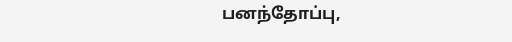பனந்தோப்பு,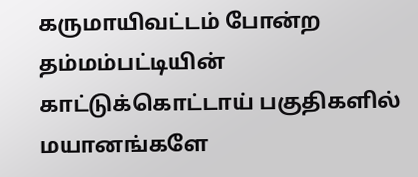கருமாயிவட்டம் போன்ற தம்மம்பட்டியின் காட்டுக்கொட்டாய் பகுதிகளில் மயானங்களே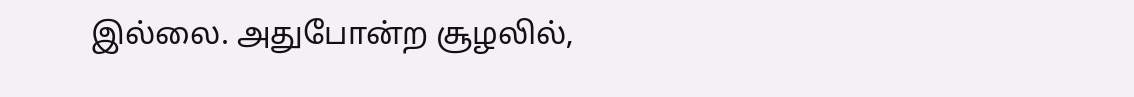இல்லை. அதுபோன்ற சூழலில்,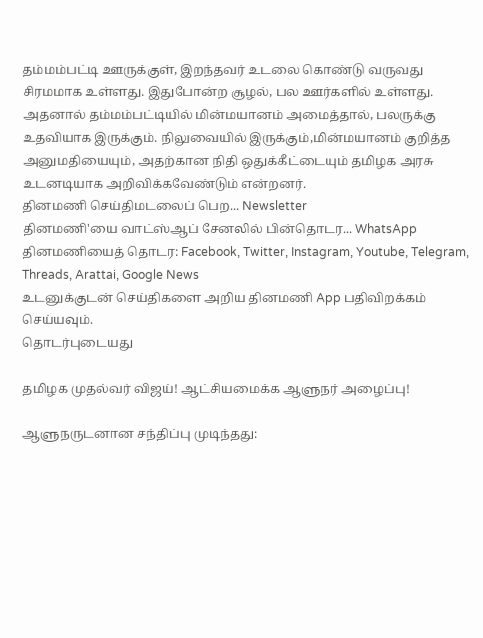தம்மம்பட்டி ஊருக்குள், இறந்தவர் உடலை கொண்டு வருவது சிரமமாக உள்ளது. இதுபோன்ற சூழல், பல ஊர்களில் உள்ளது. அதனால் தம்மம்பட்டியில் மின்மயானம் அமைத்தால், பலருக்கு உதவியாக இருக்கும். நிலுவையில் இருக்கும்,மின்மயானம் குறித்த அனுமதியையும், அதற்கான நிதி ஒதுக்கீட்டையும் தமிழக அரசு உடனடியாக அறிவிக்கவேண்டும் என்றனர்.
தினமணி செய்திமடலைப் பெற... Newsletter
தினமணி'யை வாட்ஸ்ஆப் சேனலில் பின்தொடர... WhatsApp
தினமணியைத் தொடர: Facebook, Twitter, Instagram, Youtube, Telegram, Threads, Arattai, Google News
உடனுக்குடன் செய்திகளை அறிய தினமணி App பதிவிறக்கம் செய்யவும்.
தொடர்புடையது

தமிழக முதல்வர் விஜய்! ஆட்சியமைக்க ஆளுநர் அழைப்பு!

ஆளுநருடனான சந்திப்பு முடிந்தது: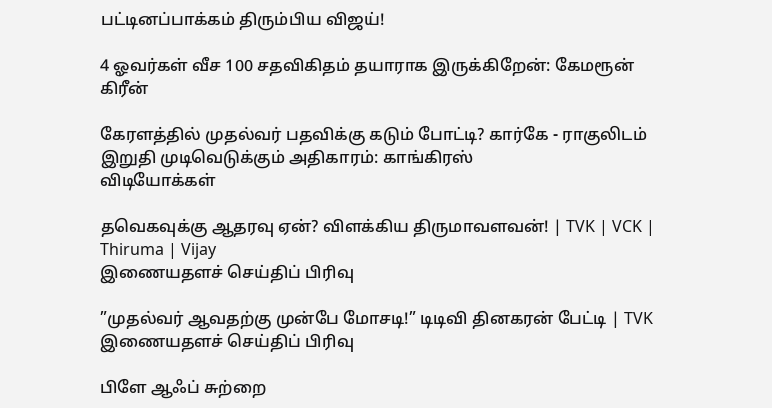பட்டினப்பாக்கம் திரும்பிய விஜய்!

4 ஓவர்கள் வீச 100 சதவிகிதம் தயாராக இருக்கிறேன்: கேமரூன் கிரீன்

கேரளத்தில் முதல்வர் பதவிக்கு கடும் போட்டி? கார்கே - ராகுலிடம் இறுதி முடிவெடுக்கும் அதிகாரம்: காங்கிரஸ்
விடியோக்கள்

தவெகவுக்கு ஆதரவு ஏன்? விளக்கிய திருமாவளவன்! | TVK | VCK | Thiruma | Vijay
இணையதளச் செய்திப் பிரிவு

”முதல்வர் ஆவதற்கு முன்பே மோசடி!” டிடிவி தினகரன் பேட்டி | TVK
இணையதளச் செய்திப் பிரிவு

பிளே ஆஃப் சுற்றை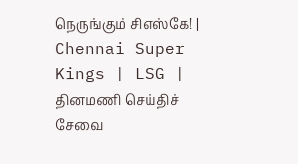நெருங்கும் சிஎஸ்கே! | Chennai Super Kings | LSG |
தினமணி செய்திச் சேவை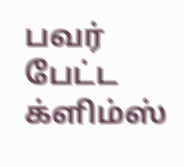பவர் பேட்ட க்ளிம்ஸ்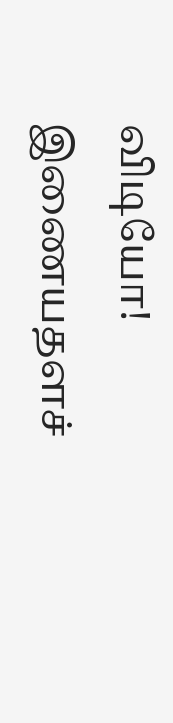விடியோ!
இணையதளச்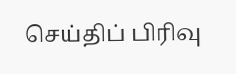செய்திப் பிரிவு